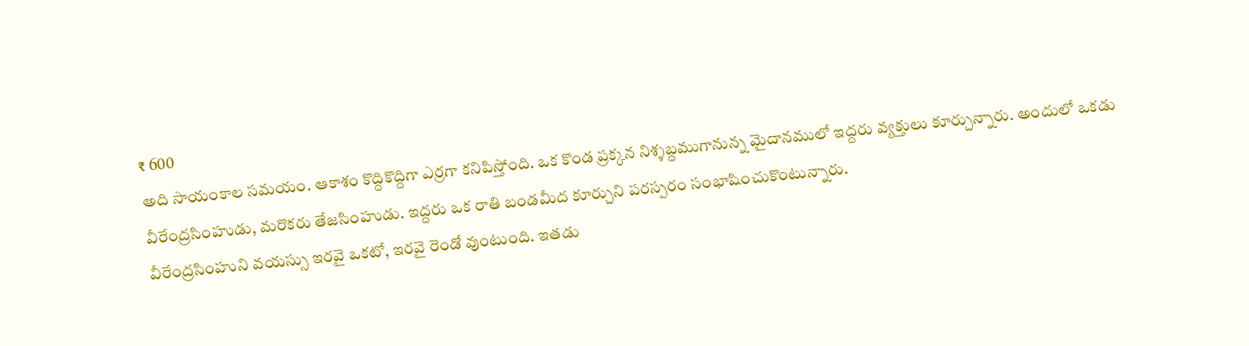₹ 600
అది సాయంకాల సమయం. ఆకాశం కొద్దికొద్దిగా ఎర్రగా కనిపిస్తోంది. ఒక కొండ ప్రక్కన నిశ్శబ్దముగానున్న మైదానములో ఇద్దరు వ్యక్తులు కూర్చున్నారు. అందులో ఒకడు వీరేంద్రసింహుడు, మరొకరు తేజసింహుడు. ఇద్దరు ఒక రాతి బండమీద కూర్చుని పరస్పరం సంభాషించుకొంటున్నారు.
వీరేంద్రసింహుని వయస్సు ఇరవై ఒకటో, ఇరవై రెండో వుంటుంది. ఇతడు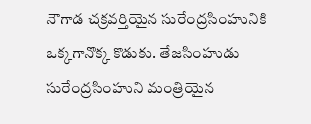నౌగాడ చక్రవర్తియైన సురేంద్రసింహునికి ఒక్కగానొక్క కొడుకు. తేజసింహుడు సురేంద్రసింహుని మంత్రియైన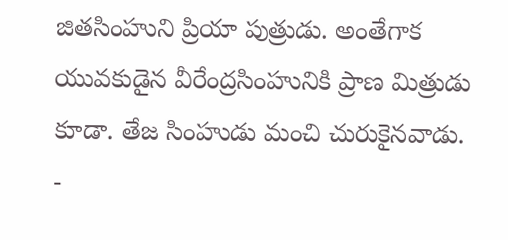జితసింహుని ప్రియా పుత్రుడు. అంతేగాక యువకుడైన వీరేంద్రసింహునికి ప్రాణ మిత్రుడు కూడా. తేజ సింహుడు మంచి చురుకైనవాడు.
-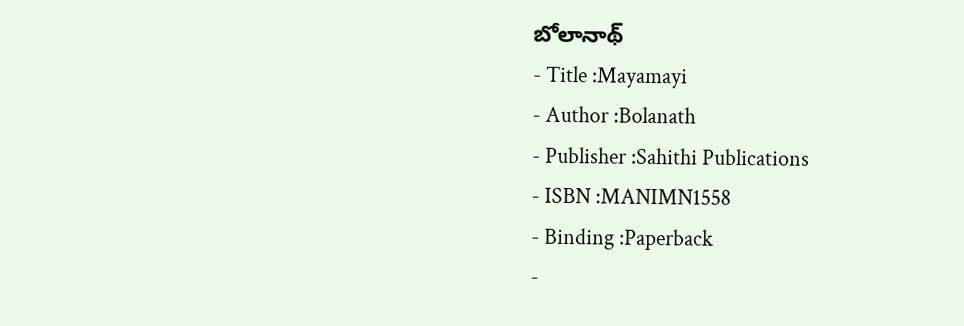బోలానాథ్
- Title :Mayamayi
- Author :Bolanath
- Publisher :Sahithi Publications
- ISBN :MANIMN1558
- Binding :Paperback
-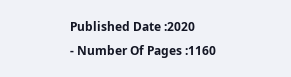Published Date :2020
- Number Of Pages :1160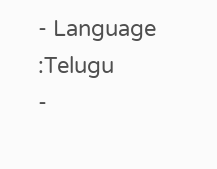- Language :Telugu
-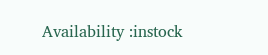Availability :instock